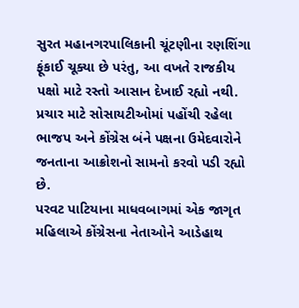સુરત મહાનગરપાલિકાની ચૂંટણીના રણશિંગા ફૂંકાઈ ચૂક્યા છે પરંતુ, આ વખતે રાજકીય પક્ષો માટે રસ્તો આસાન દેખાઈ રહ્યો નથી. પ્રચાર માટે સોસાયટીઓમાં પહોંચી રહેલા ભાજપ અને કોંગ્રેસ બંને પક્ષના ઉમેદવારોને જનતાના આક્રોશનો સામનો કરવો પડી રહ્યો છે.
પરવટ પાટિયાના માધવબાગમાં એક જાગૃત મહિલાએ કોંગ્રેસના નેતાઓને આડેહાથ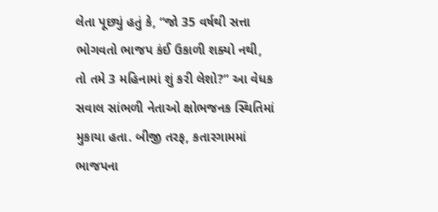લેતા પૂછ્યું હતું કે, “જો 35 વર્ષથી સત્તા ભોગવતો ભાજપ કંઈ ઉકાળી શક્યો નથી, તો તમે 3 મહિનામાં શું કરી લેશો?” આ વેધક સવાલ સાંભળી નેતાઓ ક્ષોભજનક સ્થિતિમાં મુકાયા હતા. બીજી તરફ, કતારગામમાં ભાજપના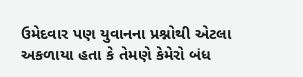ઉમેદવાર પણ યુવાનના પ્રશ્નોથી એટલા અકળાયા હતા કે તેમણે કેમેરો બંધ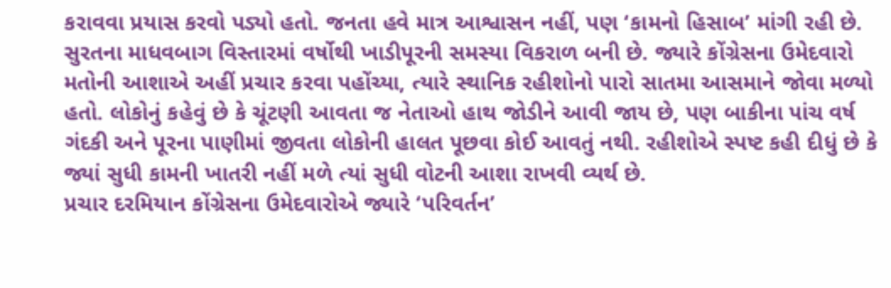કરાવવા પ્રયાસ કરવો પડ્યો હતો. જનતા હવે માત્ર આશ્વાસન નહીં, પણ ‘કામનો હિસાબ’ માંગી રહી છે. સુરતના માધવબાગ વિસ્તારમાં વર્ષોથી ખાડીપૂરની સમસ્યા વિકરાળ બની છે. જ્યારે કોંગ્રેસના ઉમેદવારો મતોની આશાએ અહીં પ્રચાર કરવા પહોંચ્યા, ત્યારે સ્થાનિક રહીશોનો પારો સાતમા આસમાને જોવા મળ્યો હતો. લોકોનું કહેવું છે કે ચૂંટણી આવતા જ નેતાઓ હાથ જોડીને આવી જાય છે, પણ બાકીના પાંચ વર્ષ ગંદકી અને પૂરના પાણીમાં જીવતા લોકોની હાલત પૂછવા કોઈ આવતું નથી. રહીશોએ સ્પષ્ટ કહી દીધું છે કે જ્યાં સુધી કામની ખાતરી નહીં મળે ત્યાં સુધી વોટની આશા રાખવી વ્યર્થ છે.
પ્રચાર દરમિયાન કોંગ્રેસના ઉમેદવારોએ જ્યારે ‘પરિવર્તન’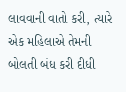લાવવાની વાતો કરી, ત્યારે એક મહિલાએ તેમની બોલતી બંધ કરી દીધી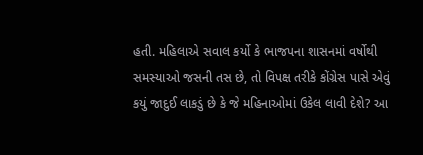હતી. મહિલાએ સવાલ કર્યો કે ભાજપના શાસનમાં વર્ષોથી સમસ્યાઓ જસની તસ છે, તો વિપક્ષ તરીકે કોંગ્રેસ પાસે એવું કયું જાદુઈ લાકડું છે કે જે મહિનાઓમાં ઉકેલ લાવી દેશે? આ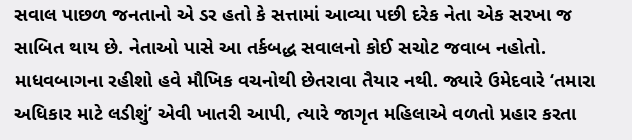સવાલ પાછળ જનતાનો એ ડર હતો કે સત્તામાં આવ્યા પછી દરેક નેતા એક સરખા જ સાબિત થાય છે. નેતાઓ પાસે આ તર્કબદ્ધ સવાલનો કોઈ સચોટ જવાબ નહોતો.
માધવબાગના રહીશો હવે મૌખિક વચનોથી છેતરાવા તૈયાર નથી. જ્યારે ઉમેદવારે ‘તમારા અધિકાર માટે લડીશું’ એવી ખાતરી આપી, ત્યારે જાગૃત મહિલાએ વળતો પ્રહાર કરતા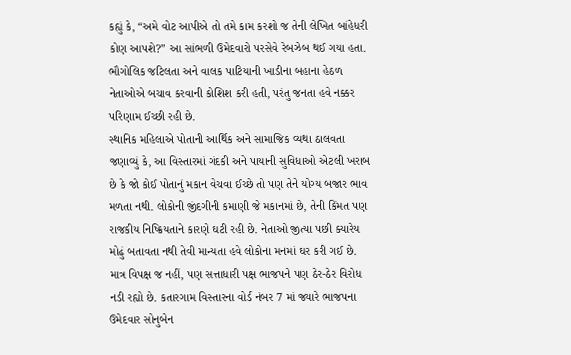કહ્યું કે, “અમે વોટ આપીએ તો તમે કામ કરશો જ તેની લેખિત બાંહેધરી કોણ આપશે?” આ સાંભળી ઉમેદવારો પરસેવે રેબઝેબ થઈ ગયા હતા. ભૌગોલિક જટિલતા અને વાલક પાટિયાની ખાડીના બહાના હેઠળ નેતાઓએ બચાવ કરવાની કોશિશ કરી હતી, પરંતુ જનતા હવે નક્કર પરિણામ ઈચ્છી રહી છે.
સ્થાનિક મહિલાએ પોતાની આર્થિક અને સામાજિક વ્યથા ઠાલવતા જણાવ્યું કે, આ વિસ્તારમાં ગંદકી અને પાયાની સુવિધાઓ એટલી ખરાબ છે કે જો કોઈ પોતાનું મકાન વેચવા ઈચ્છે તો પણ તેને યોગ્ય બજાર ભાવ મળતા નથી. લોકોની જીંદગીની કમાણી જે મકાનમાં છે, તેની કિંમત પણ રાજકીય નિષ્ક્રિયતાને કારણે ઘટી રહી છે. નેતાઓ જીત્યા પછી ક્યારેય મોઢું બતાવતા નથી તેવી માન્યતા હવે લોકોના મનમાં ઘર કરી ગઈ છે.
માત્ર વિપક્ષ જ નહીં, પણ સત્તાધારી પક્ષ ભાજપને પણ ઠેર-ઠેર વિરોધ નડી રહ્યો છે. કતારગામ વિસ્તારના વોર્ડ નંબર 7 માં જ્યારે ભાજપના ઉમેદવાર સોનુબેન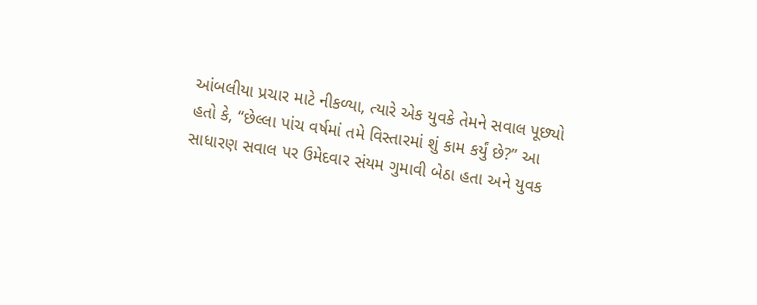આંબલીયા પ્રચાર માટે નીકળ્યા, ત્યારે એક યુવકે તેમને સવાલ પૂછ્યો હતો કે, “છેલ્લા પાંચ વર્ષમાં તમે વિસ્તારમાં શું કામ કર્યું છે?” આ સાધારણ સવાલ પર ઉમેદવાર સંયમ ગુમાવી બેઠા હતા અને યુવક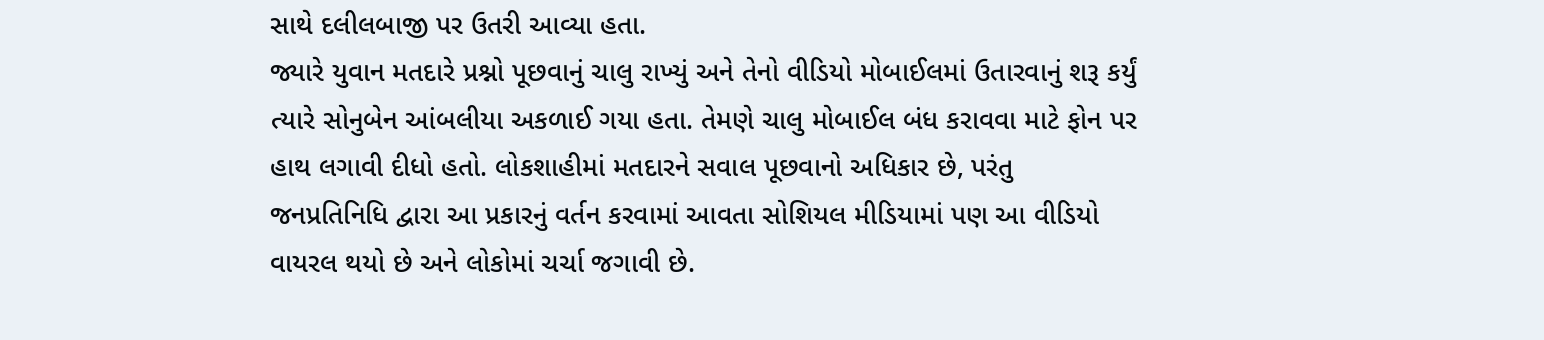સાથે દલીલબાજી પર ઉતરી આવ્યા હતા.
જ્યારે યુવાન મતદારે પ્રશ્નો પૂછવાનું ચાલુ રાખ્યું અને તેનો વીડિયો મોબાઈલમાં ઉતારવાનું શરૂ કર્યું ત્યારે સોનુબેન આંબલીયા અકળાઈ ગયા હતા. તેમણે ચાલુ મોબાઈલ બંધ કરાવવા માટે ફોન પર હાથ લગાવી દીધો હતો. લોકશાહીમાં મતદારને સવાલ પૂછવાનો અધિકાર છે, પરંતુ જનપ્રતિનિધિ દ્વારા આ પ્રકારનું વર્તન કરવામાં આવતા સોશિયલ મીડિયામાં પણ આ વીડિયો વાયરલ થયો છે અને લોકોમાં ચર્ચા જગાવી છે.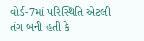વોર્ડ-7માં પરિસ્થિતિ એટલી તંગ બની હતી કે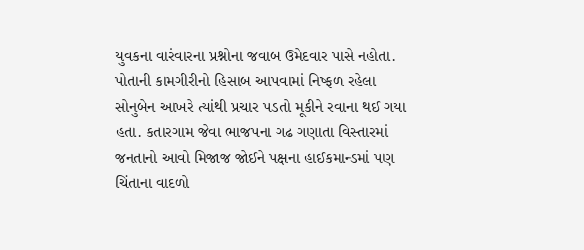યુવકના વારંવારના પ્રશ્નોના જવાબ ઉમેદવાર પાસે નહોતા. પોતાની કામગીરીનો હિસાબ આપવામાં નિષ્ફળ રહેલા સોનુબેન આખરે ત્યાંથી પ્રચાર પડતો મૂકીને રવાના થઈ ગયા હતા. કતારગામ જેવા ભાજપના ગઢ ગણાતા વિસ્તારમાં જનતાનો આવો મિજાજ જોઈને પક્ષના હાઈકમાન્ડમાં પણ ચિંતાના વાદળો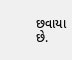છવાયા છે.